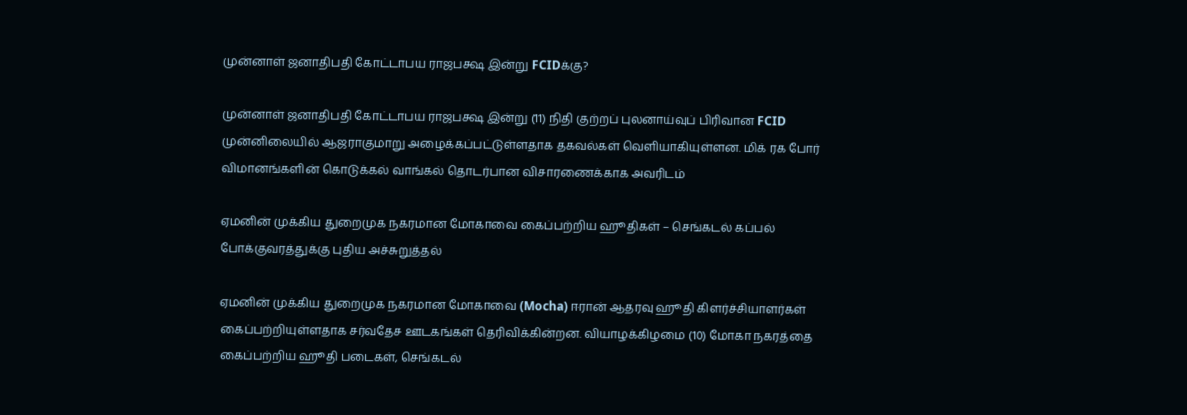முன்னாள் ஜனாதிபதி கோட்டாபய ராஜபக்ஷ இன்று FCIDக்கு?

முன்னாள் ஜனாதிபதி கோட்டாபய ராஜபக்ஷ இன்று (11) நிதி குற்றப் புலனாய்வுப் பிரிவான FCID முன்னிலையில் ஆஜராகுமாறு அழைக்கப்பட்டுள்ளதாக தகவல்கள் வெளியாகியுள்ளன. மிக் ரக போர் விமானங்களின் கொடுக்கல் வாங்கல் தொடர்பான விசாரணைக்காக அவரிடம்

ஏமனின் முக்கிய துறைமுக நகரமான மோகாவை கைப்பற்றிய ஹூதிகள் – செங்கடல் கப்பல் போக்குவரத்துக்கு புதிய அச்சுறுத்தல்

ஏமனின் முக்கிய துறைமுக நகரமான மோகாவை (Mocha) ஈரான் ஆதரவு ஹூதி கிளர்ச்சியாளர்கள் கைப்பற்றியுள்ளதாக சர்வதேச ஊடகங்கள் தெரிவிக்கின்றன. வியாழக்கிழமை (10) மோகா நகரத்தை கைப்பற்றிய ஹூதி படைகள், செங்கடல்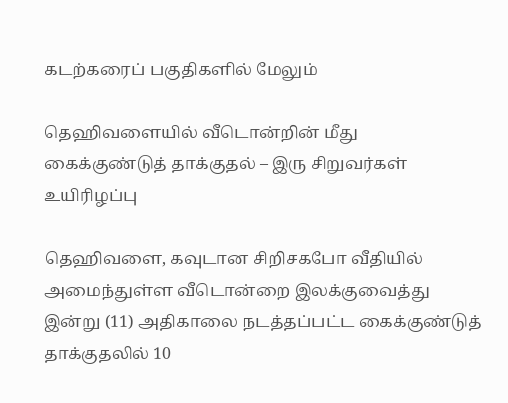கடற்கரைப் பகுதிகளில் மேலும்

தெஹிவளையில் வீடொன்றின் மீது கைக்குண்டுத் தாக்குதல் – இரு சிறுவர்கள் உயிரிழப்பு

தெஹிவளை, கவுடான சிறிசகபோ வீதியில் அமைந்துள்ள வீடொன்றை இலக்குவைத்து இன்று (11) அதிகாலை நடத்தப்பட்ட கைக்குண்டுத் தாக்குதலில் 10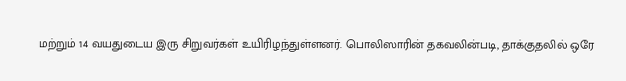மற்றும் 14 வயதுடைய இரு சிறுவர்கள் உயிரிழந்துள்ளனர். பொலிஸாரின் தகவலின்படி, தாக்குதலில் ஒரே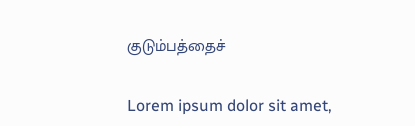குடும்பத்தைச்

Lorem ipsum dolor sit amet,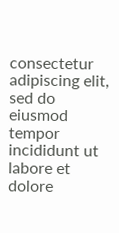consectetur adipiscing elit, sed do eiusmod tempor incididunt ut labore et dolore